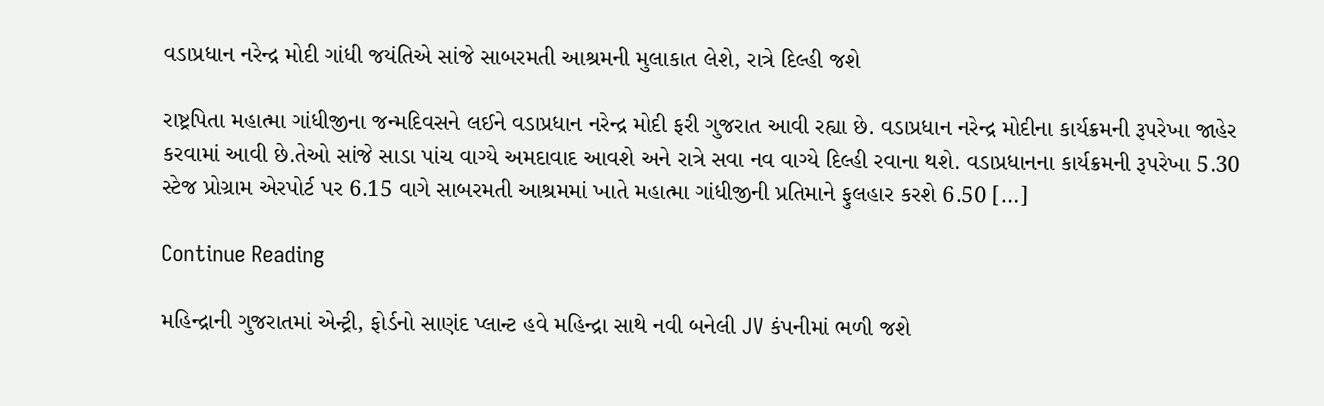વડાપ્રધાન નરેન્દ્ર મોદી ગાંધી જયંતિએ સાંજે સાબરમતી આશ્રમની મુલાકાત લેશે, રાત્રે દિલ્હી જશે

રાષ્ટ્રપિતા મહાત્મા ગાંધીજીના જન્મદિવસને લઈને વડાપ્રધાન નરેન્દ્ર મોદી ફરી ગુજરાત આવી રહ્યા છે. વડાપ્રધાન નરેન્દ્ર મોદીના કાર્યક્રમની રૂપરેખા જાહેર કરવામાં આવી છે.તેઓ સાંજે સાડા પાંચ વાગ્યે અમદાવાદ આવશે અને રાત્રે સવા નવ વાગ્યે દિલ્હી રવાના થશે. વડાપ્રધાનના કાર્યક્રમની રૂપરેખા 5.30 સ્ટેજ પ્રોગ્રામ એરપોર્ટ પર 6.15 વાગે સાબરમતી આશ્રમમાં ખાતે મહાત્મા ગાંધીજીની પ્રતિમાને ફુલહાર કરશે 6.50 […]

Continue Reading

મહિન્દ્રાની ગુજરાતમાં એન્ટ્રી, ફોર્ડનો સાણંદ પ્લાન્ટ હવે મહિન્દ્રા સાથે નવી બનેલી JV કંપનીમાં ભળી જશે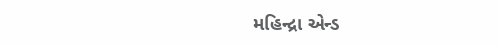મહિન્દ્રા એન્ડ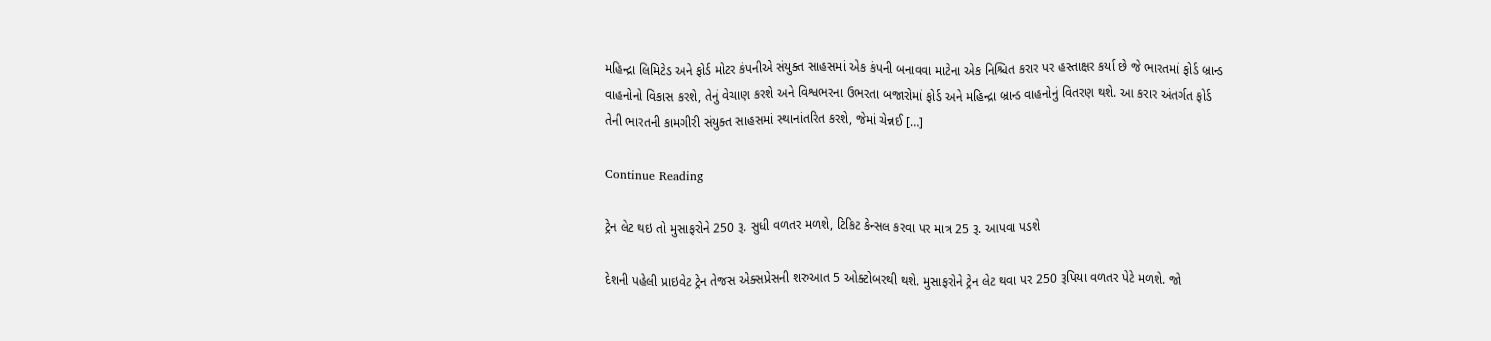મહિન્દ્રા લિમિટેડ અને ફોર્ડ મોટર કંપનીએ સંયુક્ત સાહસમાં એક કંપની બનાવવા માટેના એક નિશ્ચિત કરાર પર હસ્તાક્ષર કર્યા છે જે ભારતમાં ફોર્ડ બ્રાન્ડ વાહનોનો વિકાસ કરશે, તેનું વેચાણ કરશે અને વિશ્વભરના ઉભરતા બજારોમાં ફોર્ડ અને મહિન્દ્રા બ્રાન્ડ વાહનોનું વિતરણ થશે. આ કરાર અંતર્ગત ફોર્ડ તેની ભારતની કામગીરી સંયુક્ત સાહસમાં સ્થાનાંતરિત કરશે, જેમાં ચેન્નઈ […]

Continue Reading

ટ્રેન લેટ થઇ તો મુસાફરોને 250 રૂ. સુધી વળતર મળશે, ટિકિટ કેન્સલ કરવા પર માત્ર 25 રૂ. આપવા પડશે

દેશની પહેલી પ્રાઇવેટ ટ્રેન તેજસ એક્સપ્રેસની શરુઆત 5 ઓક્ટોબરથી થશે. મુસાફરોને ટ્રેન લેટ થવા પર 250 રૂપિયા વળતર પેટે મળશે. જો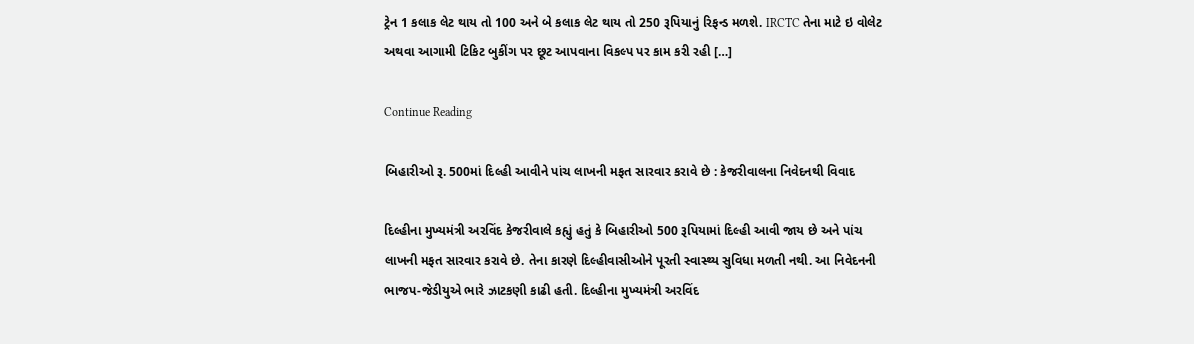ટ્રેન 1 કલાક લેટ થાય તો 100 અને બે કલાક લેટ થાય તો 250 રૂપિયાનું રિફન્ડ મળશે. IRCTC તેના માટે ઇ વોલેટ અથવા આગામી ટિકિટ બુકીંગ પર છૂટ આપવાના વિકલ્પ પર કામ કરી રહી […]

Continue Reading

બિહારીઓ રૂ. 500માં દિલ્હી આવીને પાંચ લાખની મફત સારવાર કરાવે છે : કેજરીવાલના નિવેદનથી વિવાદ

દિલ્હીના મુખ્યમંત્રી અરવિંદ કેજરીવાલે કહ્યું હતું કે બિહારીઓ 500 રૂપિયામાં દિલ્હી આવી જાય છે અને પાંચ લાખની મફત સારવાર કરાવે છે. તેના કારણે દિલ્હીવાસીઓને પૂરતી સ્વાસ્થ્ય સુવિધા મળતી નથી. આ નિવેદનની ભાજપ-જેડીયુએ ભારે ઝાટકણી કાઢી હતી. દિલ્હીના મુખ્યમંત્રી અરવિંદ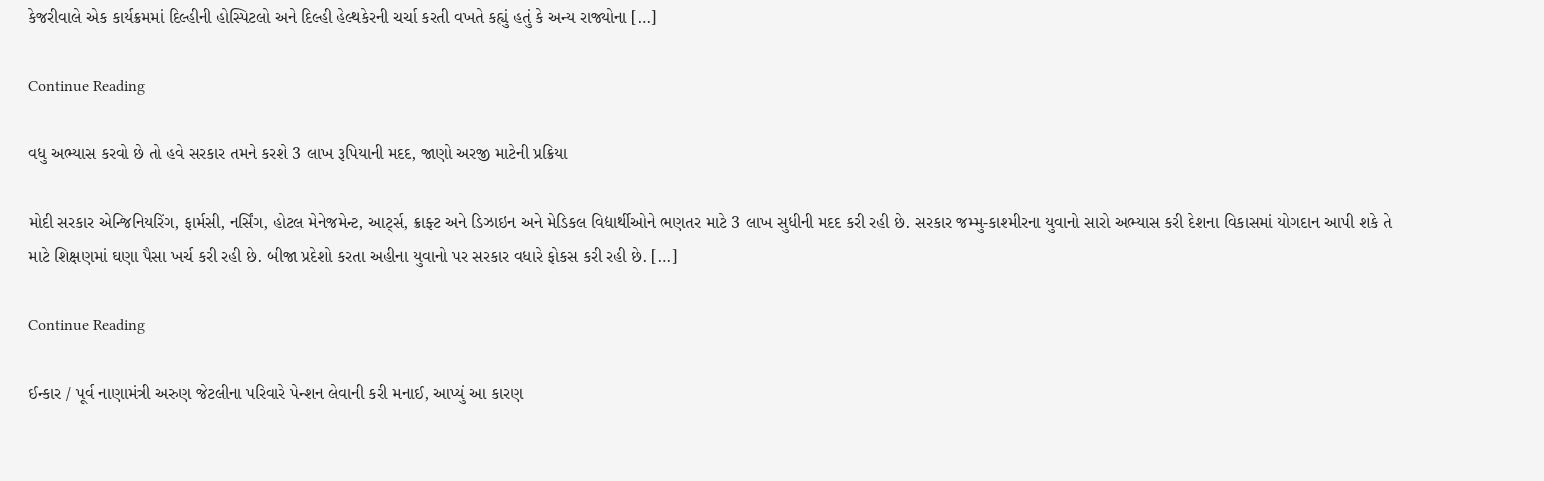કેજરીવાલે એક કાર્યક્રમમાં દિલ્હીની હોસ્પિટલો અને દિલ્હી હેલ્થકેરની ચર્ચા કરતી વખતે કહ્યું હતું કે અન્ય રાજ્યોના […]

Continue Reading

વધુ અભ્યાસ કરવો છે તો હવે સરકાર તમને કરશે 3 લાખ રૂપિયાની મદદ, જાણો અરજી માટેની પ્રક્રિયા

મોદી સરકાર એન્જિનિયરિંગ, ફાર્મસી, નર્સિંગ, હોટલ મેનેજમેન્ટ, આર્ટ્સ, ક્રાફ્ટ અને ડિઝાઇન અને મેડિકલ વિદ્યાર્થીઓને ભણતર માટે 3 લાખ સુધીની મદદ કરી રહી છે. સરકાર જમ્મુ-કાશ્મીરના યુવાનો સારો અભ્યાસ કરી દેશના વિકાસમાં યોગદાન આપી શકે તે માટે શિક્ષણમાં ઘણા પૈસા ખર્ચ કરી રહી છે. બીજા પ્રદેશો કરતા અહીના યુવાનો પર સરકાર વધારે ફોકસ કરી રહી છે. […]

Continue Reading

ઈન્કાર / પૂર્વ નાણામંત્રી અરુણ જેટલીના પરિવારે પેન્શન લેવાની કરી મનાઈ, આપ્યું આ કારણ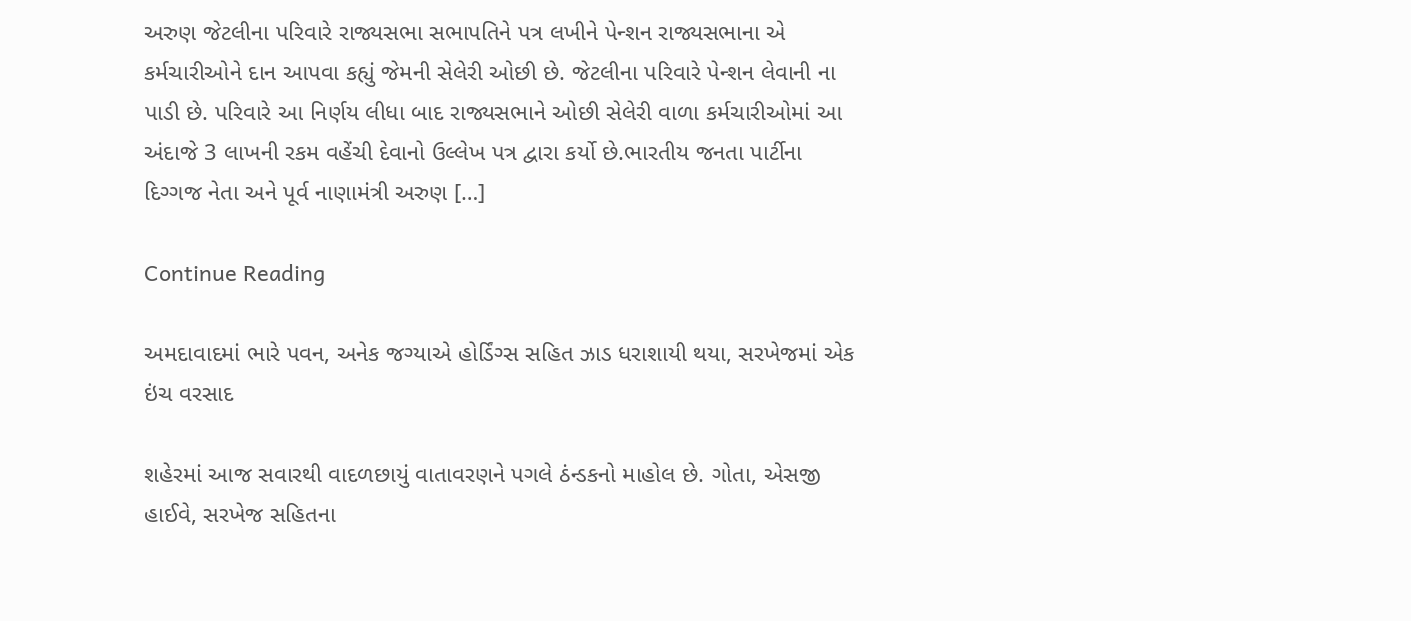અરુણ જેટલીના પરિવારે રાજ્યસભા સભાપતિને પત્ર લખીને પેન્શન રાજ્યસભાના એ કર્મચારીઓને દાન આપવા કહ્યું જેમની સેલેરી ઓછી છે. જેટલીના પરિવારે પેન્શન લેવાની ના પાડી છે. પરિવારે આ નિર્ણય લીધા બાદ રાજ્યસભાને ઓછી સેલેરી વાળા કર્મચારીઓમાં આ અંદાજે 3 લાખની રકમ વહેંચી દેવાનો ઉલ્લેખ પત્ર દ્વારા કર્યો છે.ભારતીય જનતા પાર્ટીના દિગ્ગજ નેતા અને પૂર્વ નાણામંત્રી અરુણ […]

Continue Reading

અમદાવાદમાં ભારે પવન, અનેક જગ્યાએ હોર્ડિંગ્સ સહિત ઝાડ ધરાશાયી થયા, સરખેજમાં એક ઇંચ વરસાદ

શહેરમાં આજ સવારથી વાદળછાયું વાતાવરણને પગલે ઠંન્ડકનો માહોલ છે. ગોતા, એસજી હાઈવે, સરખેજ સહિતના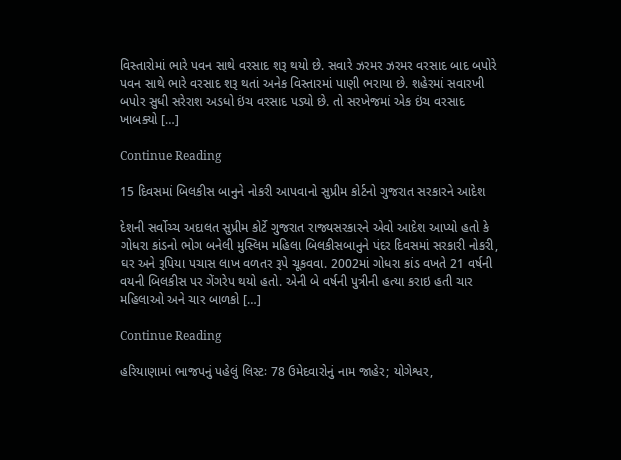વિસ્તારોમાં ભારે પવન સાથે વરસાદ શરૂ થયો છે. સવારે ઝરમર ઝરમર વરસાદ બાદ બપોરે પવન સાથે ભારે વરસાદ શરૂ થતાં અનેક વિસ્તારમાં પાણી ભરાયા છે. શહેરમાં સવારખી બપોર સુધી સરેરાશ અડધો ઇંચ વરસાદ પડ્યો છે. તો સરખેજમાં એક ઇંચ વરસાદ ખાબક્યો […]

Continue Reading

15 દિવસમાં બિલકીસ બાનુને નોકરી આપવાનો સુપ્રીમ કોર્ટનો ગુજરાત સરકારને આદેશ

દેશની સર્વોચ્ચ અદાલત સુપ્રીમ કોર્ટે ગુજરાત રાજ્યસરકારને એવો આદેશ આપ્યો હતો કે ગોધરા કાંડનો ભોગ બનેલી મુસ્લિમ મહિલા બિલકીસબાનુને પંદર દિવસમાં સરકારી નોકરી, ઘર અને રૂપિયા પચાસ લાખ વળતર રૂપે ચૂકવવા. 2002માં ગોધરા કાંડ વખતે 21 વર્ષની વયની બિલકીસ પર ગેંગરેપ થયો હતો. એની બે વર્ષની પુત્રીની હત્યા કરાઇ હતી ચાર મહિલાઓ અને ચાર બાળકો […]

Continue Reading

હરિયાણામાં ભાજપનું પહેલું લિસ્ટઃ 78 ઉમેદવારોનું નામ જાહેર; યોગેશ્વર,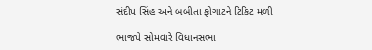સંદીપ સિંહ અને બબીતા ફોગાટને ટિકિટ મળી

ભાજપે સોમવારે વિધાનસભા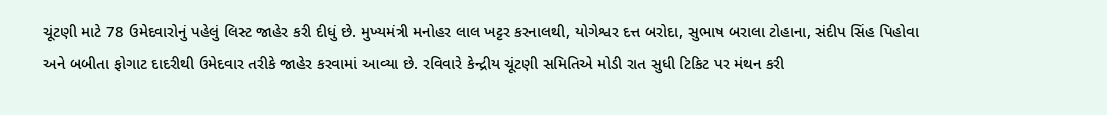ચૂંટણી માટે 78 ઉમેદવારોનું પહેલું લિસ્ટ જાહેર કરી દીધું છે. મુખ્યમંત્રી મનોહર લાલ ખટ્ટર કરનાલથી, યોગેશ્વર દત્ત બરોદા, સુભાષ બરાલા ટોહાના, સંદીપ સિંહ પિહોવા અને બબીતા ફોગાટ દાદરીથી ઉમેદવાર તરીકે જાહેર કરવામાં આવ્યા છે. રવિવારે કેન્દ્રીય ચૂંટણી સમિતિએ મોડી રાત સુધી ટિકિટ પર મંથન કરી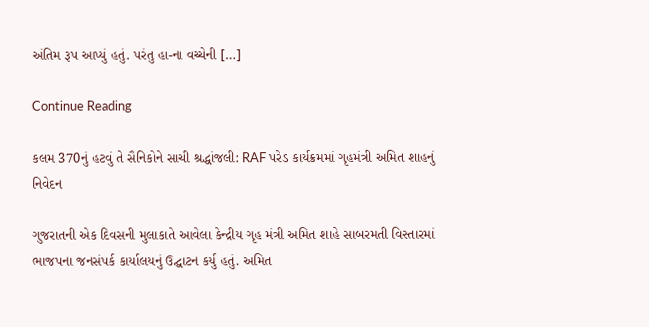અંતિમ રૂપ આપ્યું હતું. પરંતુ હા-ના વચ્ચેની […]

Continue Reading

કલમ 370નું હટવું તે સૈનિકોને સાચી શ્રદ્ધાંજલી: RAF પરેડ કાર્યક્રમમાં ગૃહમંત્રી અમિત શાહનું નિવેદન

ગુજરાતની એક દિવસની મુલાકાતે આવેલા કેન્દ્રીય ગૃહ મંત્રી અમિત શાહે સાબરમતી વિસ્તારમાં ભાજપના જનસંપર્ક કાર્યાલયનું ઉદ્ઘાટન કર્યુ હતું. અમિત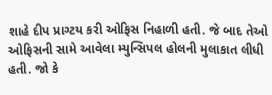શાહે દીપ પ્રાગ્ટય કરી ઓફિસ નિહાળી હતી. જે બાદ તેઓ ઓફિસની સામે આવેલા મ્યુન્સિપલ હોલની મુલાકાત લીધી હતી. જો કે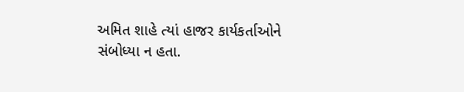અમિત શાહે ત્યાં હાજર કાર્યકર્તાઓને સંબોધ્યા ન હતા.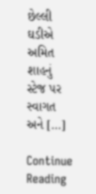છેલ્લી ઘડીએ અમિત શાહનું સ્ટેજ પર સ્વાગત અને […]

Continue Reading